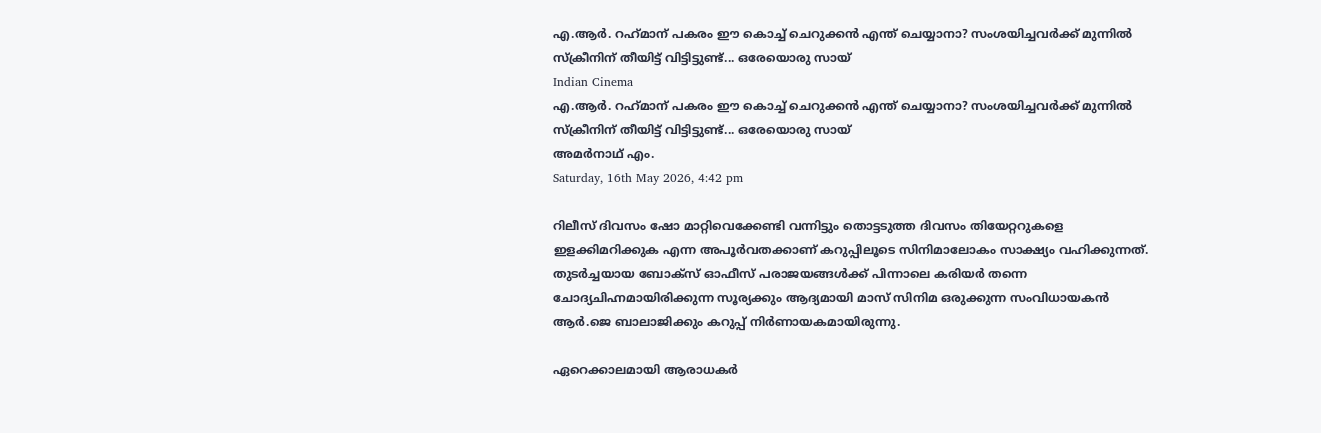എ.ആര്‍. റഹ്‌മാന് പകരം ഈ കൊച്ച് ചെറുക്കന്‍ എന്ത് ചെയ്യാനാ? സംശയിച്ചവര്‍ക്ക് മുന്നില്‍ സ്‌ക്രീനിന് തീയിട്ട് വിട്ടിട്ടുണ്ട്... ഒരേയൊരു സായ്
Indian Cinema
എ.ആര്‍. റഹ്‌മാന് പകരം ഈ കൊച്ച് ചെറുക്കന്‍ എന്ത് ചെയ്യാനാ? സംശയിച്ചവര്‍ക്ക് മുന്നില്‍ സ്‌ക്രീനിന് തീയിട്ട് വിട്ടിട്ടുണ്ട്... ഒരേയൊരു സായ്
അമര്‍നാഥ് എം.
Saturday, 16th May 2026, 4:42 pm

റിലീസ് ദിവസം ഷോ മാറ്റിവെക്കേണ്ടി വന്നിട്ടും തൊട്ടടുത്ത ദിവസം തിയേറ്ററുകളെ ഇളക്കിമറിക്കുക എന്ന അപൂര്‍വതക്കാണ് കറുപ്പിലൂടെ സിനിമാലോകം സാക്ഷ്യം വഹിക്കുന്നത്. തുടര്‍ച്ചയായ ബോക്‌സ് ഓഫീസ് പരാജയങ്ങള്‍ക്ക് പിന്നാലെ കരിയര്‍ തന്നെ ചോദ്യചിഹ്നമായിരിക്കുന്ന സൂര്യക്കും ആദ്യമായി മാസ് സിനിമ ഒരുക്കുന്ന സംവിധായകന്‍ ആര്‍.ജെ ബാലാജിക്കും കറുപ്പ് നിര്‍ണായകമായിരുന്നു.

ഏറെക്കാലമായി ആരാധകര്‍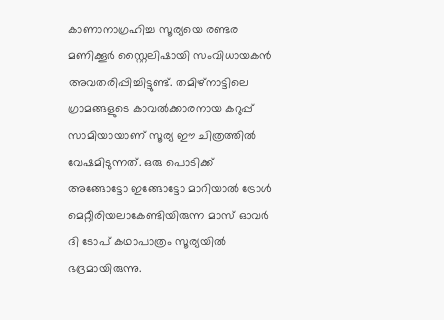കാണാനാഗ്രഹിച്ച സൂര്യയെ രണ്ടര മണിക്കൂര്‍ സ്റ്റൈലിഷായി സംവിധായകന്‍ അവതരിപ്പിച്ചിട്ടുണ്ട്. തമിഴ്‌നാട്ടിലെ ഗ്രാമങ്ങളുടെ കാവല്‍ക്കാരനായ കറുപ്പ് സാമിയായാണ് സൂര്യ ഈ ചിത്രത്തില്‍ വേഷമിടുന്നത്. ഒരു പൊടിക്ക് അങ്ങോട്ടോ ഇങ്ങോട്ടോ മാറിയാല്‍ ട്രോള്‍ മെറ്റീരിയലാകേണ്ടിയിരുന്ന മാസ് ഓവര്‍ ദി ടോപ് കഥാപാത്രം സൂര്യയില്‍ ഭദ്രമായിരുന്നു.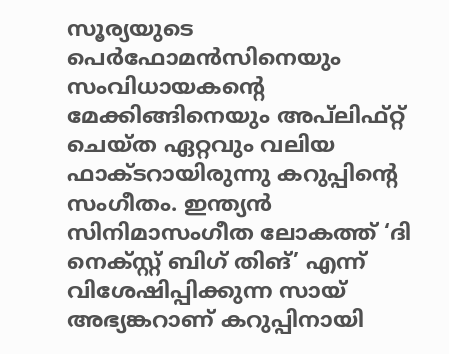സൂര്യയുടെ പെര്‍ഫോമന്‍സിനെയും സംവിധായകന്റെ മേക്കിങ്ങിനെയും അപ്‌ലിഫ്റ്റ് ചെയ്ത ഏറ്റവും വലിയ ഫാക്ടറായിരുന്നു കറുപ്പിന്റെ സംഗീതം. ഇന്ത്യന്‍ സിനിമാസംഗീത ലോകത്ത് ‘ദി നെക്‌സ്റ്റ് ബിഗ് തിങ്’ എന്ന് വിശേഷിപ്പിക്കുന്ന സായ് അഭ്യങ്കറാണ് കറുപ്പിനായി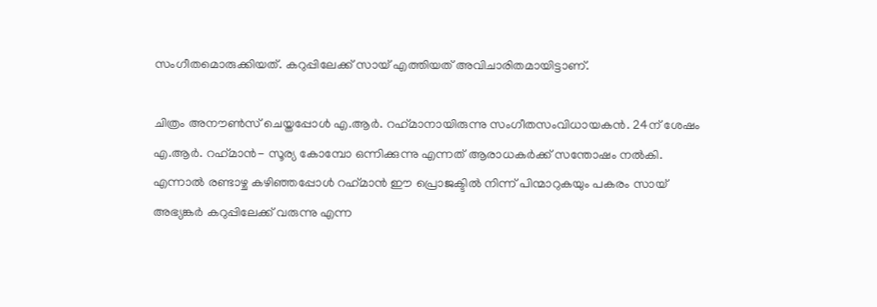സംഗീതമൊരുക്കിയത്. കറുപ്പിലേക്ക് സായ് എത്തിയത് അവിചാരിതമായിട്ടാണ്.

ചിത്രം അനൗണ്‍സ് ചെയ്തപ്പോള്‍ എ.ആര്‍. റഹ്‌മാനായിരുന്നു സംഗീതസംവിധായകന്‍. 24ന് ശേഷം എ.ആര്‍. റഹ്‌മാന്‍- സൂര്യ കോമ്പോ ഒന്നിക്കുന്നു എന്നത് ആരാധകര്‍ക്ക് സന്തോഷം നല്‍കി. എന്നാല്‍ രണ്ടാഴ്ച കഴിഞ്ഞപ്പോള്‍ റഹ്‌മാന്‍ ഈ പ്രൊജക്ടില്‍ നിന്ന് പിന്മാറുകയും പകരം സായ് അഭ്യങ്കര്‍ കറുപ്പിലേക്ക് വരുന്നു എന്ന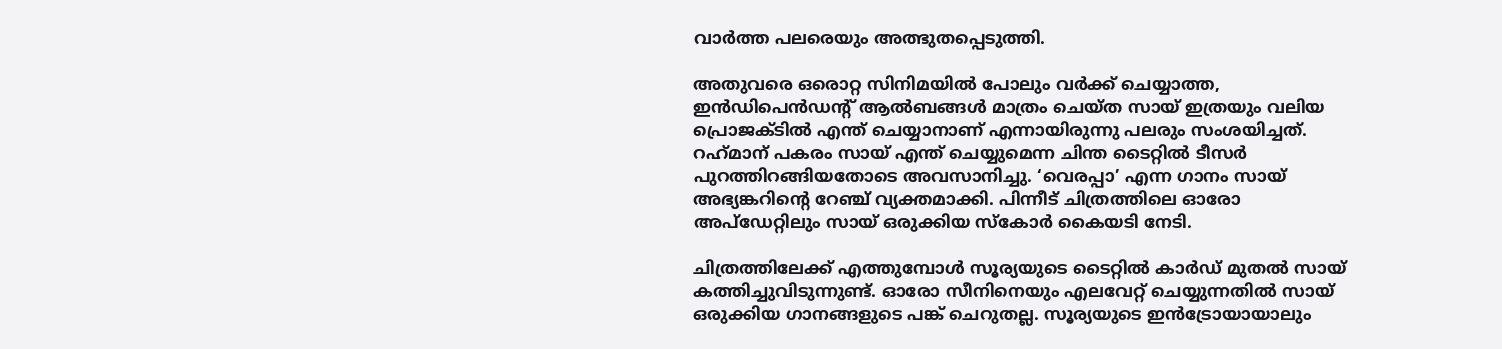വാര്‍ത്ത പലരെയും അത്ഭുതപ്പെടുത്തി.

അതുവരെ ഒരൊറ്റ സിനിമയില്‍ പോലും വര്‍ക്ക് ചെയ്യാത്ത, ഇന്‍ഡിപെന്‍ഡന്റ് ആല്‍ബങ്ങള്‍ മാത്രം ചെയ്ത സായ് ഇത്രയും വലിയ പ്രൊജക്ടില്‍ എന്ത് ചെയ്യാനാണ് എന്നായിരുന്നു പലരും സംശയിച്ചത്. റഹ്‌മാന് പകരം സായ് എന്ത് ചെയ്യുമെന്ന ചിന്ത ടൈറ്റില്‍ ടീസര്‍ പുറത്തിറങ്ങിയതോടെ അവസാനിച്ചു. ‘വെരപ്പാ’ എന്ന ഗാനം സായ് അഭ്യങ്കറിന്റെ റേഞ്ച് വ്യക്തമാക്കി. പിന്നീട് ചിത്രത്തിലെ ഓരോ അപ്‌ഡേറ്റിലും സായ് ഒരുക്കിയ സ്‌കോര്‍ കൈയടി നേടി.

ചിത്രത്തിലേക്ക് എത്തുമ്പോള്‍ സൂര്യയുടെ ടൈറ്റില്‍ കാര്‍ഡ് മുതല്‍ സായ് കത്തിച്ചുവിടുന്നുണ്ട്. ഓരോ സീനിനെയും എലവേറ്റ് ചെയ്യുന്നതില്‍ സായ് ഒരുക്കിയ ഗാനങ്ങളുടെ പങ്ക് ചെറുതല്ല. സൂര്യയുടെ ഇന്‍ട്രോയായാലും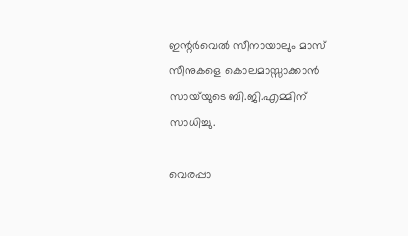ഇന്റര്‍വെല്‍ സീനായാലും മാസ് സീനുകളെ കൊലമാസ്സാക്കാന്‍ സായ്‌യുടെ ബി.ജി.എമ്മിന് സാധിച്ചു.

വെരപ്പാ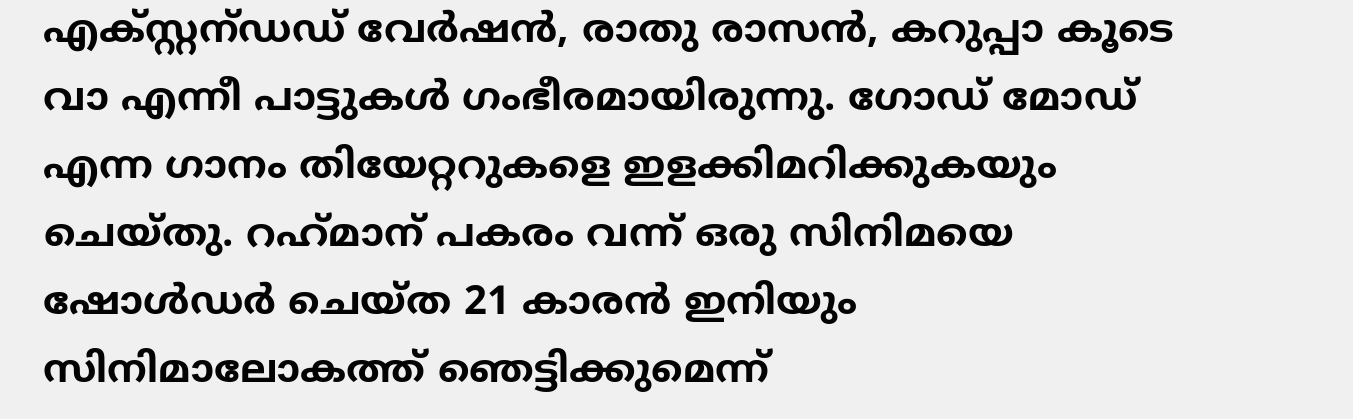എക്സ്റ്റന്ഡഡ് വേര്‍ഷന്‍, രാതു രാസന്‍, കറുപ്പാ കൂടെ വാ എന്നീ പാട്ടുകള്‍ ഗംഭീരമായിരുന്നു. ഗോഡ് മോഡ് എന്ന ഗാനം തിയേറ്ററുകളെ ഇളക്കിമറിക്കുകയും ചെയ്തു. റഹ്‌മാന് പകരം വന്ന് ഒരു സിനിമയെ ഷോള്‍ഡര്‍ ചെയ്ത 21 കാരന്‍ ഇനിയും സിനിമാലോകത്ത് ഞെട്ടിക്കുമെന്ന്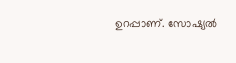ഉറപ്പാണ്. സോഷ്യല്‍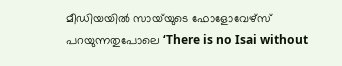മീഡിയയില്‍ സായ്‌യുടെ ഫോളോവേഴ്‌സ് പറയുന്നതുപോലെ ‘There is no Isai without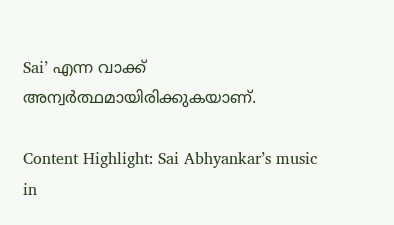Sai’ എന്ന വാക്ക് അന്വര്‍ത്ഥമായിരിക്കുകയാണ്.

Content Highlight: Sai Abhyankar’s music in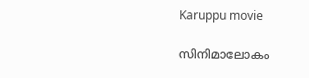Karuppu movie

സിനിമാലോകം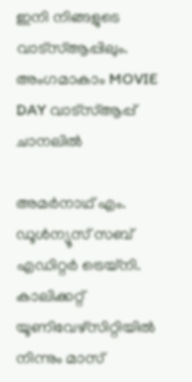ഇനി നിങ്ങളുടെ വാട്സ്ആപ്പിലും. അംഗമാകാം MOVIE DAY വാട്സ്ആപ്പ് ചാനലിൽ

അമര്‍നാഥ് എം.
ഡൂള്‍ന്യൂസ് സബ് എഡിറ്റര്‍ ട്രെയ്‌നി. കാലിക്കറ്റ് യൂണിവേഴ്‌സിറ്റിയില്‍ നിന്നും മാസ്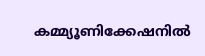കമ്മ്യൂണിക്കേഷനില്‍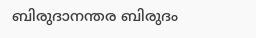ബിരുദാനന്തര ബിരുദം